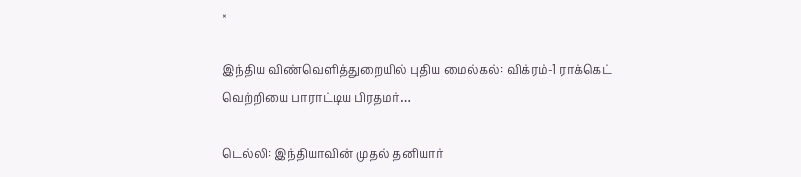×

இந்திய விண்வெளித்துறையில் புதிய மைல்கல்: விக்ரம்-1 ராக்கெட் வெற்றியை பாராட்டிய பிரதமர்…

டெல்லி: இந்தியாவின் முதல் தனியார்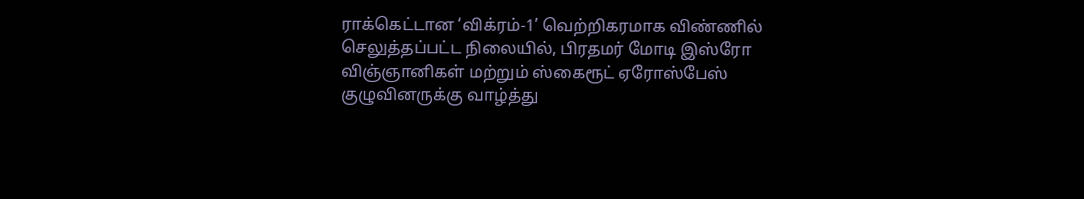ராக்கெட்டான ‘விக்ரம்-1’ வெற்றிகரமாக விண்ணில் செலுத்தப்பட்ட நிலையில், பிரதமர் மோடி இஸ்ரோ விஞ்ஞானிகள் மற்றும் ஸ்கைரூட் ஏரோஸ்பேஸ் குழுவினருக்கு வாழ்த்து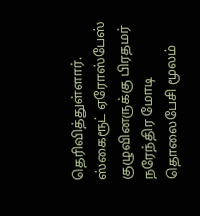தெரிவித்துள்ளார். ஸ்கைரூட் ஏரோஸ்பேஸ் குழுவினருக்கு பிரதமர் நரேந்திர மோடி தொலைபேசி மூலம்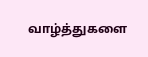வாழ்த்துகளை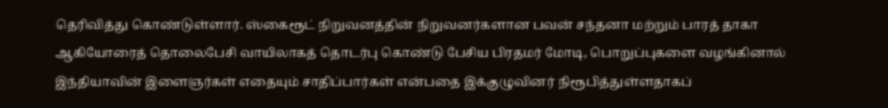தெரிவித்து கொண்டுள்ளார். ஸ்கைரூட் நிறுவனத்தின் நிறுவனர்களான பவன் சந்தனா மற்றும் பாரத் தாகா ஆகியோரைத் தொலைபேசி வாயிலாகத் தொடர்பு கொண்டு பேசிய பிரதமர் மோடி, பொறுப்புகளை வழங்கினால் இந்தியாவின் இளைஞர்கள் எதையும் சாதிப்பார்கள் என்பதை இக்குழுவினர் நிரூபித்துள்ளதாகப்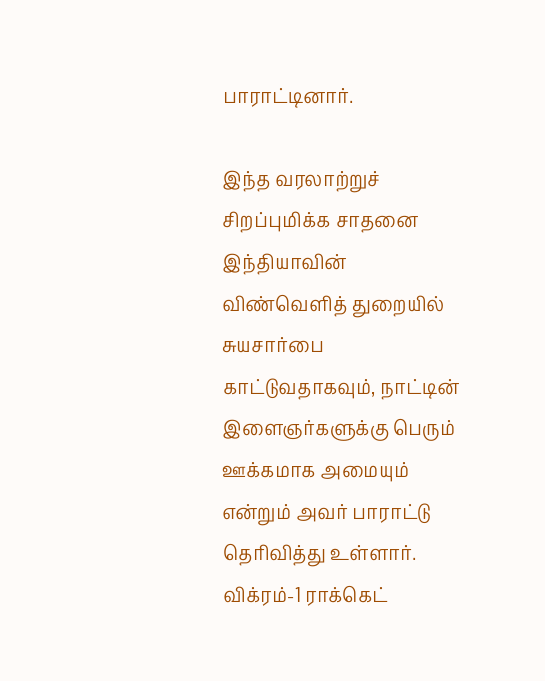பாராட்டினார்.

இந்த வரலாற்றுச் சிறப்புமிக்க சாதனை இந்தியாவின் விண்வெளித் துறையில் சுயசார்பை காட்டுவதாகவும், நாட்டின் இளைஞர்களுக்கு பெரும் ஊக்கமாக அமையும் என்றும் அவர் பாராட்டு தெரிவித்து உள்ளார். விக்ரம்-1 ராக்கெட்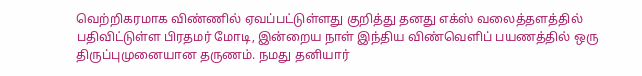வெற்றிகரமாக விண்ணில் ஏவப்பட்டுள்ளது குறித்து தனது எக்ஸ் வலைத்தளத்தில் பதிவிட்டுள்ள பிரதமர் மோடி, இன்றைய நாள் இந்திய விண்வெளிப் பயணத்தில் ஒரு திருப்புமுனையான தருணம். நமது தனியார்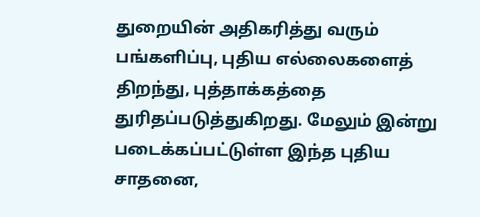துறையின் அதிகரித்து வரும் பங்களிப்பு, புதிய எல்லைகளைத் திறந்து, புத்தாக்கத்தை துரிதப்படுத்துகிறது. மேலும் இன்று படைக்கப்பட்டுள்ள இந்த புதிய சாதனை,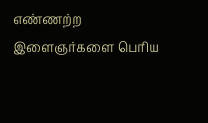எண்ணற்ற இளைஞர்களை பெரிய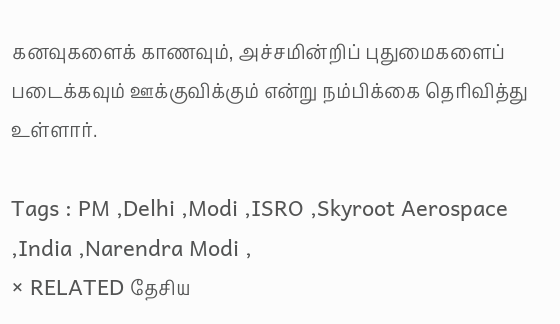கனவுகளைக் காணவும், அச்சமின்றிப் புதுமைகளைப் படைக்கவும் ஊக்குவிக்கும் என்று நம்பிக்கை தெரிவித்து உள்ளார்.

Tags : PM ,Delhi ,Modi ,ISRO ,Skyroot Aerospace ,India ,Narendra Modi ,
× RELATED தேசிய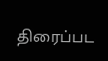திரைப்பட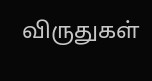விருதுகள்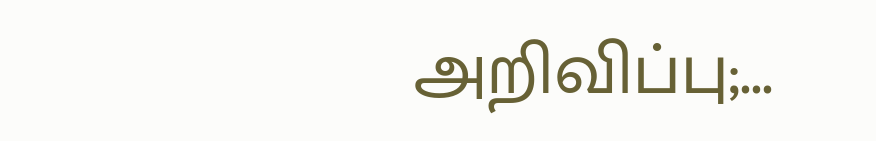அறிவிப்பு;...